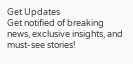Get Updates
Get notified of breaking news, exclusive insights, and must-see stories!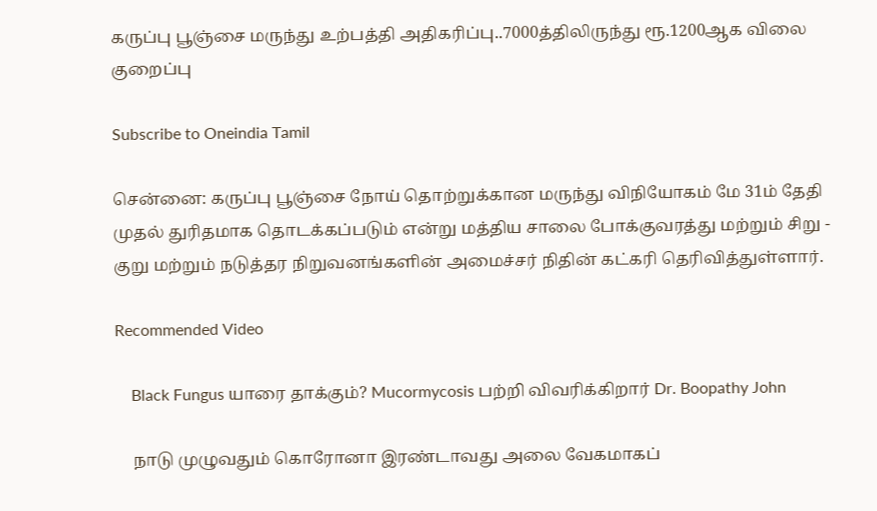கருப்பு பூஞ்சை மருந்து உற்பத்தி அதிகரிப்பு..7000த்திலிருந்து ரூ.1200ஆக விலை குறைப்பு

Subscribe to Oneindia Tamil

சென்னை: கருப்பு பூஞ்சை நோய் தொற்றுக்கான மருந்து விநியோகம் மே 31ம் தேதி முதல் துரிதமாக தொடக்கப்படும் என்று மத்திய சாலை போக்குவரத்து மற்றும் சிறு - குறு மற்றும் நடுத்தர நிறுவனங்களின் அமைச்சர் நிதின் கட்கரி தெரிவித்துள்ளார்.

Recommended Video

    Black Fungus யாரை தாக்கும்? Mucormycosis பற்றி விவரிக்கிறார் Dr. Boopathy John

    நாடு முழுவதும் கொரோனா இரண்டாவது அலை வேகமாகப்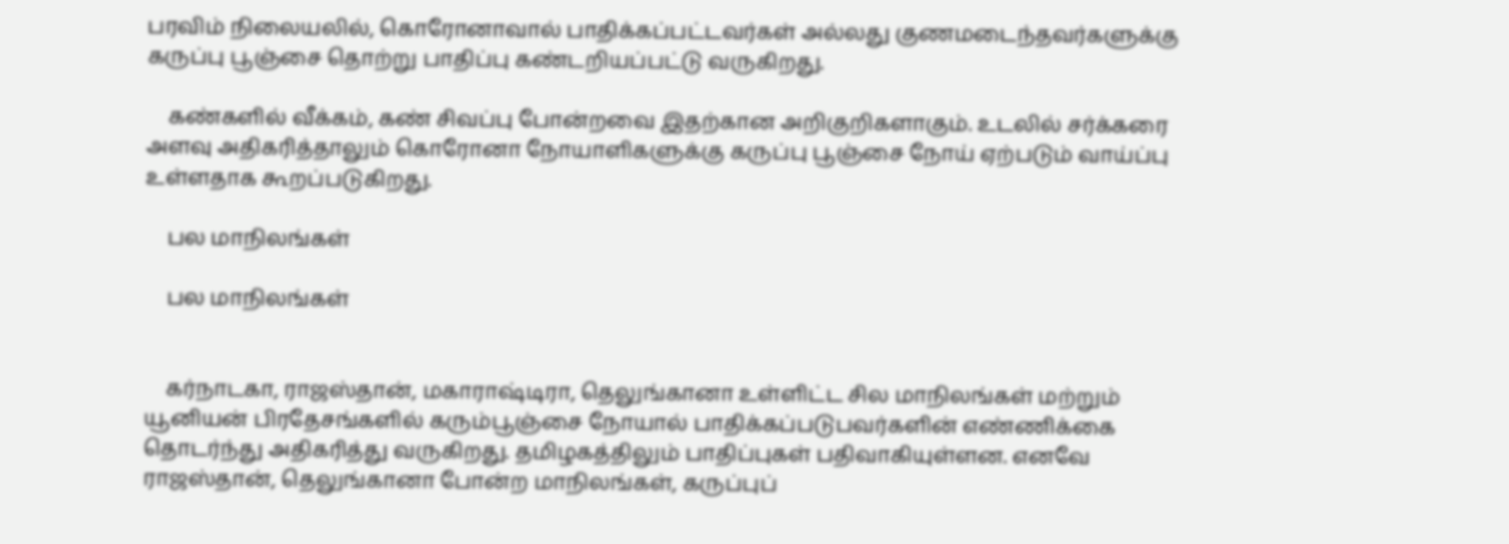பரவிம் நிலையலில், கொரோனாவால் பாதிக்கப்பட்டவர்கள் அல்லது குணமடைந்தவர்களுக்கு கருப்பு பூஞ்சை தொற்று பாதிப்பு கண்டறியப்பட்டு வருகிறது.

    கண்களில் வீக்கம், கண் சிவப்பு போன்றவை இதற்கான அறிகுறிகளாகும். உடலில் சர்க்கரை அளவு அதிகரித்தாலும் கொரோனா நோயாளிகளுக்கு கருப்பு பூஞ்சை நோய் ஏற்படும் வாய்ப்பு உள்ளதாக கூறப்படுகிறது.

    பல மாநிலங்கள்

    பல மாநிலங்கள்


    கர்நாடகா, ராஜஸ்தான், மகாராஷ்டிரா, தெலுங்கானா உள்ளிட்ட சில மாநிலங்கள் மற்றும் யூனியன் பிரதேசங்களில் கரும்பூஞ்சை நோயால் பாதிக்கப்படுபவர்களின் எண்ணிக்கை தொடர்ந்து அதிகரித்து வருகிறது. தமிழகத்திலும் பாதிப்புகள் பதிவாகியுள்ளன. எனவே ராஜஸ்தான், தெலுங்கானா போன்ற மாநிலங்கள், கருப்புப்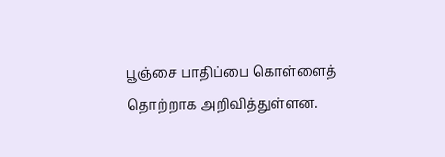பூஞ்சை பாதிப்பை கொள்ளைத் தொற்றாக அறிவித்துள்ளன.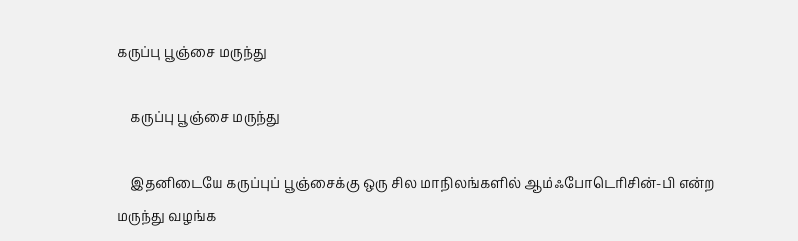கருப்பு பூஞ்சை மருந்து

    கருப்பு பூஞ்சை மருந்து

    இதனிடையே கருப்புப் பூஞ்சைக்கு ஒரு சில மாநிலங்களில் ஆம்ஃபோடெரிசின்-பி என்ற மருந்து வழங்க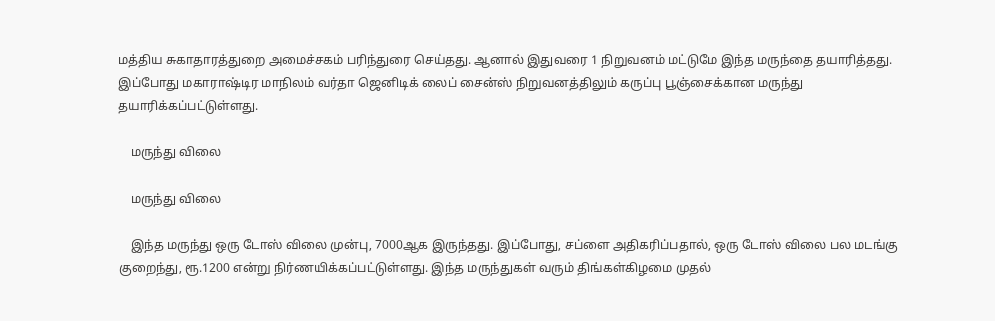மத்திய சுகாதாரத்துறை அமைச்சகம் பரிந்துரை செய்தது. ஆனால் இதுவரை 1 நிறுவனம் மட்டுமே இந்த மருந்தை தயாரித்தது. இப்போது மகாராஷ்டிர மாநிலம் வர்தா ஜெனிடிக் லைப் சைன்ஸ் நிறுவனத்திலும் கருப்பு பூஞ்சைக்கான மருந்து தயாரிக்கப்பட்டுள்ளது.

    மருந்து விலை

    மருந்து விலை

    இந்த மருந்து ஒரு டோஸ் விலை முன்பு, 7000ஆக இருந்தது. இப்போது, சப்ளை அதிகரிப்பதால், ஒரு டோஸ் விலை பல மடங்கு குறைந்து, ரூ.1200 என்று நிர்ணயிக்கப்பட்டுள்ளது. இந்த மருந்துகள் வரும் திங்கள்கிழமை முதல்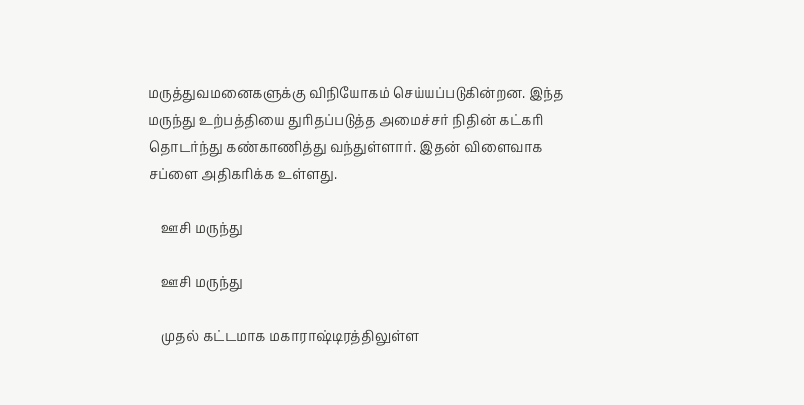மருத்துவமனைகளுக்கு விநியோகம் செய்யப்படுகின்றன. இந்த மருந்து உற்பத்தியை துரிதப்படுத்த அமைச்சர் நிதின் கட்கரி தொடர்ந்து கண்காணித்து வந்துள்ளார். இதன் விளைவாக சப்ளை அதிகரிக்க உள்ளது.

    ஊசி மருந்து

    ஊசி மருந்து

    முதல் கட்டமாக மகாராஷ்டிரத்திலுள்ள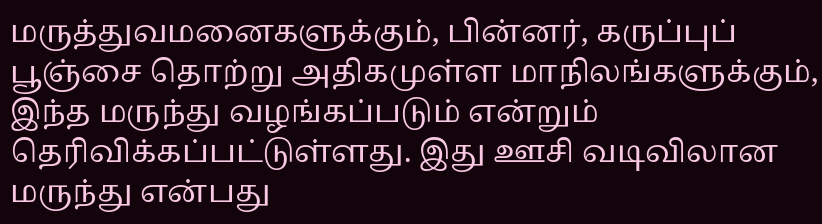மருத்துவமனைகளுக்கும், பின்னர், கருப்புப் பூஞ்சை தொற்று அதிகமுள்ள மாநிலங்களுக்கும், இந்த மருந்து வழங்கப்படும் என்றும் தெரிவிக்கப்பட்டுள்ளது. இது ஊசி வடிவிலான மருந்து என்பது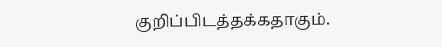குறிப்பிடத்தக்கதாகும்.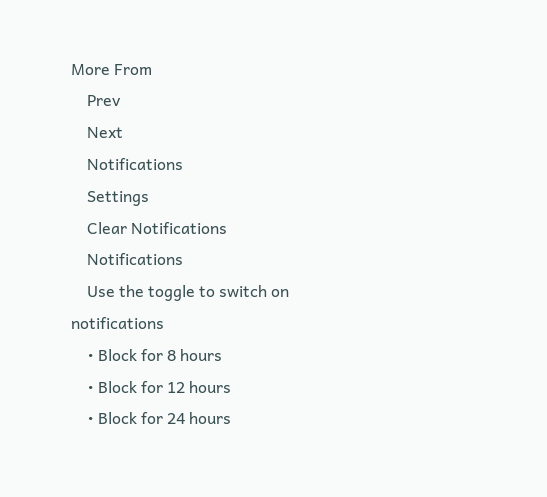More From
    Prev
    Next
    Notifications
    Settings
    Clear Notifications
    Notifications
    Use the toggle to switch on notifications
    • Block for 8 hours
    • Block for 12 hours
    • Block for 24 hours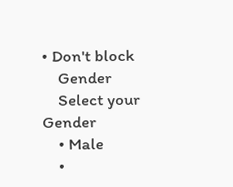• Don't block
    Gender
    Select your Gender
    • Male
    •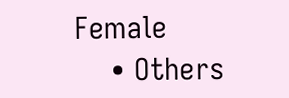Female
    • Others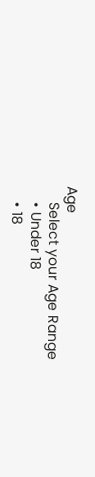Age
    Select your Age Range
    • Under 18
    • 18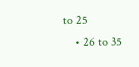to 25
    • 26 to 35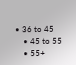• 36 to 45
    • 45 to 55
    • 55+